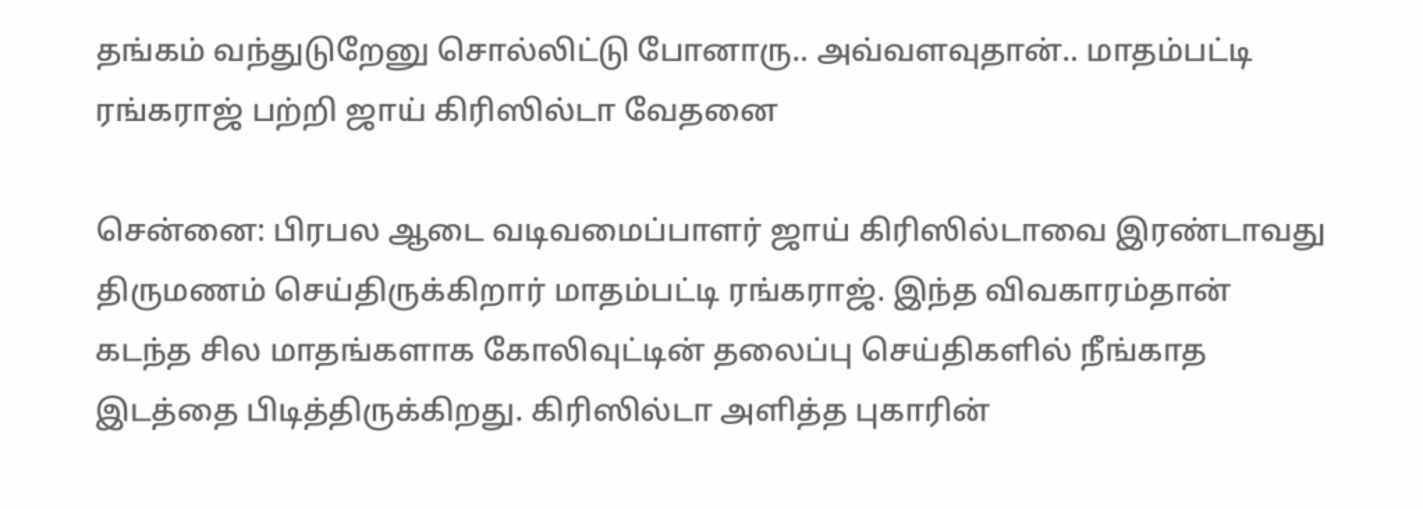தங்கம் வந்துடுறேனு சொல்லிட்டு போனாரு.. அவ்வளவுதான்.. மாதம்பட்டி ரங்கராஜ் பற்றி ஜாய் கிரிஸில்டா வேதனை

சென்னை: பிரபல ஆடை வடிவமைப்பாளர் ஜாய் கிரிஸில்டாவை இரண்டாவது திருமணம் செய்திருக்கிறார் மாதம்பட்டி ரங்கராஜ். இந்த விவகாரம்தான் கடந்த சில மாதங்களாக கோலிவுட்டின் தலைப்பு செய்திகளில் நீங்காத இடத்தை பிடித்திருக்கிறது. கிரிஸில்டா அளித்த புகாரின்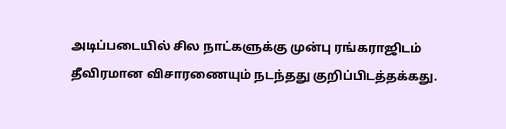அடிப்படையில் சில நாட்களுக்கு முன்பு ரங்கராஜிடம் தீவிரமான விசாரணையும் நடந்தது குறிப்பிடத்தக்கது.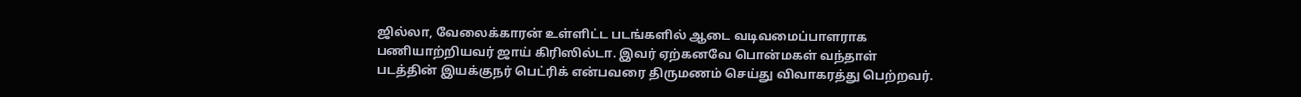ஜில்லா, வேலைக்காரன் உள்ளிட்ட படங்களில் ஆடை வடிவமைப்பாளராக பணியாற்றியவர் ஜாய் கிரிஸில்டா. இவர் ஏற்கனவே பொன்மகள் வந்தாள் படத்தின் இயக்குநர் பெட்ரிக் என்பவரை திருமணம் செய்து விவாகரத்து பெற்றவர்.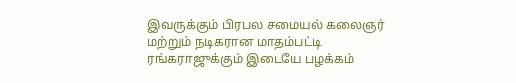இவருக்கும் பிரபல சமையல் கலைஞர் மற்றும் நடிகரான மாதம்பட்டி ரங்கராஜுக்கும் இடையே பழக்கம்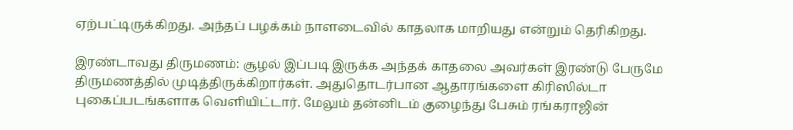ஏற்பட்டிருக்கிறது. அந்தப் பழக்கம் நாளடைவில் காதலாக மாறியது என்றும் தெரிகிறது.

இரண்டாவது திருமணம்: சூழல் இப்படி இருக்க அந்தக் காதலை அவர்கள் இரண்டு பேருமே திருமணத்தில் முடித்திருக்கிறார்கள். அதுதொடர்பான ஆதாரங்களை கிரிஸில்டா புகைப்படங்களாக வெளியிட்டார். மேலும் தன்னிடம் குழைந்து பேசும் ரங்கராஜின்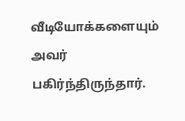வீடியோக்களையும் அவர் பகிர்ந்திருந்தார்.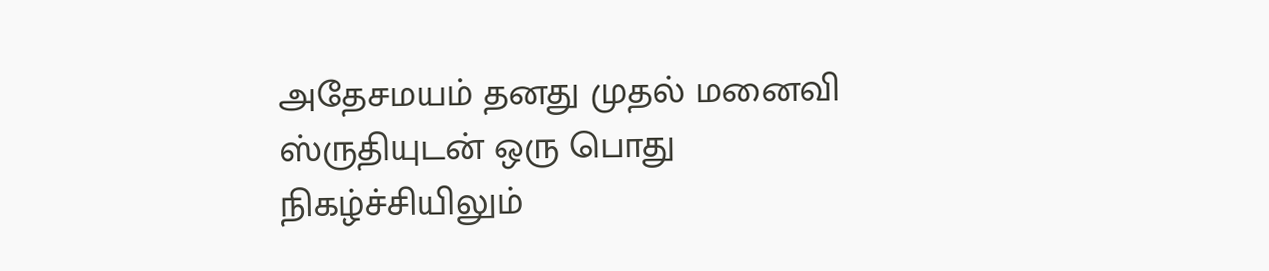அதேசமயம் தனது முதல் மனைவி ஸ்ருதியுடன் ஒரு பொது நிகழ்ச்சியிலும்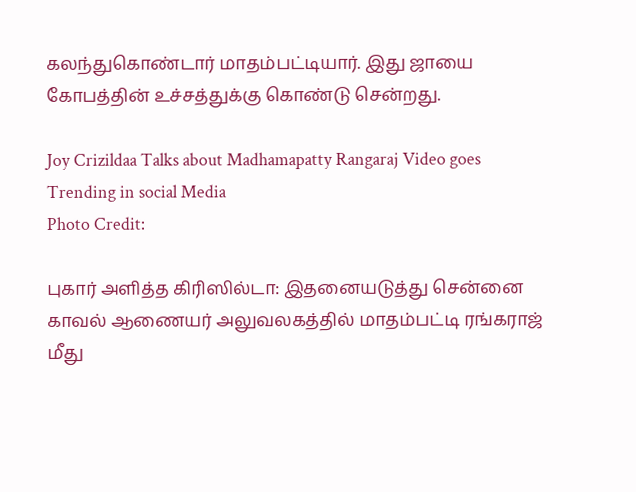கலந்துகொண்டார் மாதம்பட்டியார். இது ஜாயை கோபத்தின் உச்சத்துக்கு கொண்டு சென்றது.

Joy Crizildaa Talks about Madhamapatty Rangaraj Video goes Trending in social Media
Photo Credit:

புகார் அளித்த கிரிஸில்டா: இதனையடுத்து சென்னை காவல் ஆணையர் அலுவலகத்தில் மாதம்பட்டி ரங்கராஜ் மீது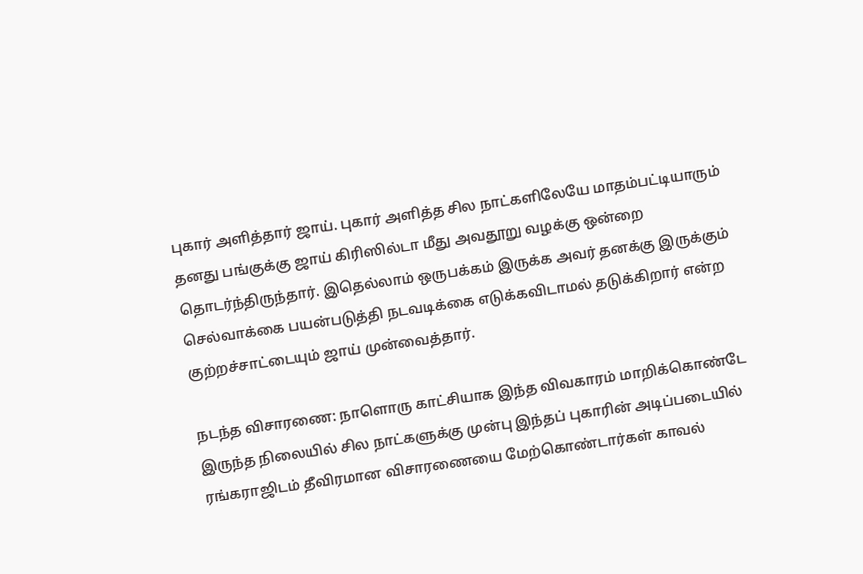புகார் அளித்தார் ஜாய். புகார் அளித்த சில நாட்களிலேயே மாதம்பட்டியாரும் தனது பங்குக்கு ஜாய் கிரிஸில்டா மீது அவதூறு வழக்கு ஒன்றை தொடர்ந்திருந்தார். இதெல்லாம் ஒருபக்கம் இருக்க அவர் தனக்கு இருக்கும் செல்வாக்கை பயன்படுத்தி நடவடிக்கை எடுக்கவிடாமல் தடுக்கிறார் என்ற குற்றச்சாட்டையும் ஜாய் முன்வைத்தார்.

நடந்த விசாரணை: நாளொரு காட்சியாக இந்த விவகாரம் மாறிக்கொண்டே இருந்த நிலையில் சில நாட்களுக்கு முன்பு இந்தப் புகாரின் அடிப்படையில் ரங்கராஜிடம் தீவிரமான விசாரணையை மேற்கொண்டார்கள் காவல்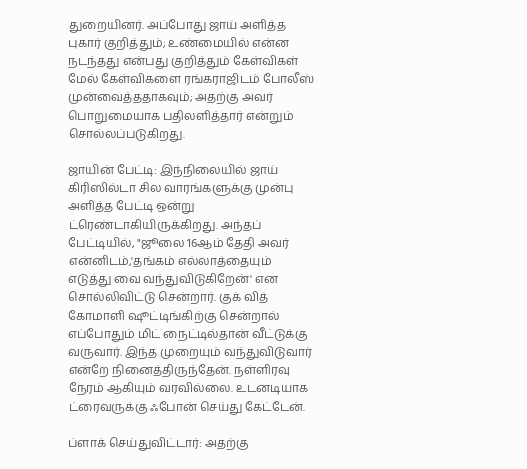துறையினர். அப்போது ஜாய் அளித்த புகார் குறித்தும்; உண்மையில் என்ன நடந்தது என்பது குறித்தும் கேள்விகள் மேல் கேள்விகளை ரங்கராஜிடம் போலீஸ் முன்வைத்ததாகவும்; அதற்கு அவர் பொறுமையாக பதிலளித்தார் என்றும் சொல்லப்படுகிறது.

ஜாயின் பேட்டி: இந்நிலையில் ஜாய் கிரிஸில்டா சில வாரங்களுக்கு முன்பு அளித்த பேட்டி ஒன்று ட்ரெண்டாகியிருக்கிறது. அந்தப் பேட்டியில், "ஜூலை 16ஆம் தேதி அவர் என்னிடம்,'தங்கம் எல்லாத்தையும் எடுத்து வை வந்துவிடுகிறேன்' என சொல்லிவிட்டு சென்றார். குக் வித் கோமாளி ஷூட்டிங்கிற்கு சென்றால் எப்போதும் மிட் நைட்டில்தான் வீட்டுக்கு வருவார். இந்த முறையும் வந்துவிடுவார் என்றே நினைத்திருந்தேன். நள்ளிரவு நேரம் ஆகியும் வரவில்லை. உடனடியாக ட்ரைவருக்கு ஃபோன் செய்து கேட்டேன்.

ப்ளாக் செய்துவிட்டார்: அதற்கு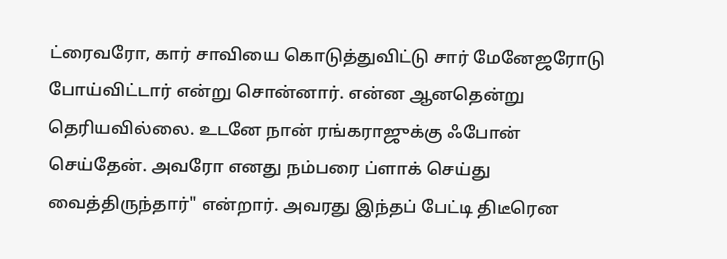ட்ரைவரோ, கார் சாவியை கொடுத்துவிட்டு சார் மேனேஜரோடு போய்விட்டார் என்று சொன்னார். என்ன ஆனதென்று தெரியவில்லை. உடனே நான் ரங்கராஜுக்கு ஃபோன் செய்தேன். அவரோ எனது நம்பரை ப்ளாக் செய்து வைத்திருந்தார்" என்றார். அவரது இந்தப் பேட்டி திடீரென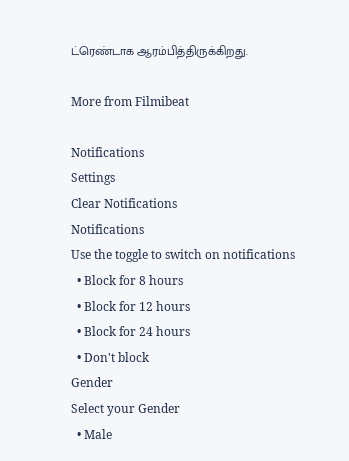ட்ரெண்டாக ஆரம்பித்திருக்கிறது.

More from Filmibeat

Notifications
Settings
Clear Notifications
Notifications
Use the toggle to switch on notifications
  • Block for 8 hours
  • Block for 12 hours
  • Block for 24 hours
  • Don't block
Gender
Select your Gender
  • Male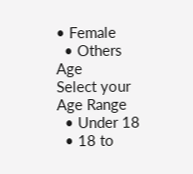• Female
  • Others
Age
Select your Age Range
  • Under 18
  • 18 to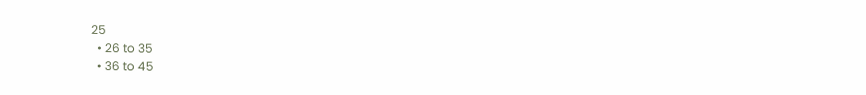25
  • 26 to 35
  • 36 to 45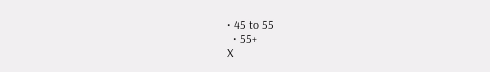• 45 to 55
  • 55+
X